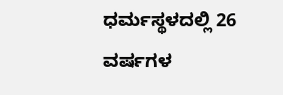ಧರ್ಮಸ್ಥಳದಲ್ಲಿ 26 ವರ್ಷಗಳ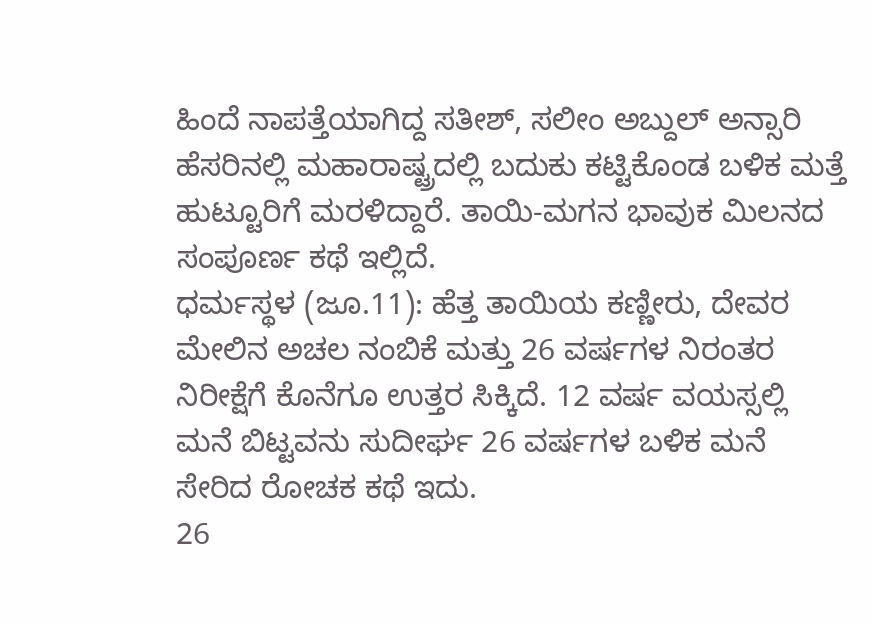ಹಿಂದೆ ನಾಪತ್ತೆಯಾಗಿದ್ದ ಸತೀಶ್, ಸಲೀಂ ಅಬ್ದುಲ್ ಅನ್ಸಾರಿ ಹೆಸರಿನಲ್ಲಿ ಮಹಾರಾಷ್ಟ್ರದಲ್ಲಿ ಬದುಕು ಕಟ್ಟಿಕೊಂಡ ಬಳಿಕ ಮತ್ತೆ ಹುಟ್ಟೂರಿಗೆ ಮರಳಿದ್ದಾರೆ. ತಾಯಿ-ಮಗನ ಭಾವುಕ ಮಿಲನದ ಸಂಪೂರ್ಣ ಕಥೆ ಇಲ್ಲಿದೆ.
ಧರ್ಮಸ್ಥಳ (ಜೂ.11): ಹೆತ್ತ ತಾಯಿಯ ಕಣ್ಣೀರು, ದೇವರ ಮೇಲಿನ ಅಚಲ ನಂಬಿಕೆ ಮತ್ತು 26 ವರ್ಷಗಳ ನಿರಂತರ ನಿರೀಕ್ಷೆಗೆ ಕೊನೆಗೂ ಉತ್ತರ ಸಿಕ್ಕಿದೆ. 12 ವರ್ಷ ವಯಸ್ಸಲ್ಲಿ ಮನೆ ಬಿಟ್ಟವನು ಸುದೀರ್ಘ 26 ವರ್ಷಗಳ ಬಳಿಕ ಮನೆ ಸೇರಿದ ರೋಚಕ ಕಥೆ ಇದು.
26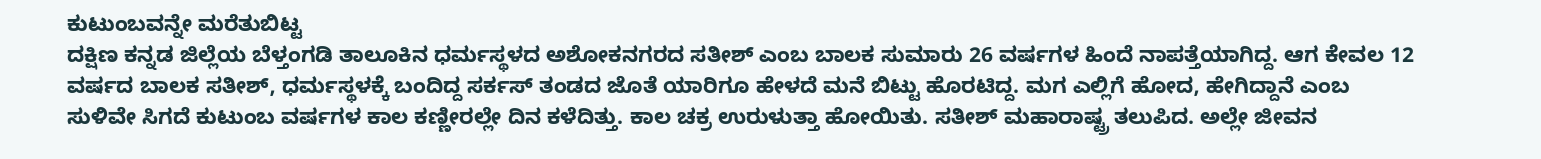ಕುಟುಂಬವನ್ನೇ ಮರೆತುಬಿಟ್ಟ
ದಕ್ಷಿಣ ಕನ್ನಡ ಜಿಲ್ಲೆಯ ಬೆಳ್ತಂಗಡಿ ತಾಲೂಕಿನ ಧರ್ಮಸ್ಥಳದ ಅಶೋಕನಗರದ ಸತೀಶ್ ಎಂಬ ಬಾಲಕ ಸುಮಾರು 26 ವರ್ಷಗಳ ಹಿಂದೆ ನಾಪತ್ತೆಯಾಗಿದ್ದ. ಆಗ ಕೇವಲ 12 ವರ್ಷದ ಬಾಲಕ ಸತೀಶ್, ಧರ್ಮಸ್ಥಳಕ್ಕೆ ಬಂದಿದ್ದ ಸರ್ಕಸ್ ತಂಡದ ಜೊತೆ ಯಾರಿಗೂ ಹೇಳದೆ ಮನೆ ಬಿಟ್ಟು ಹೊರಟಿದ್ದ. ಮಗ ಎಲ್ಲಿಗೆ ಹೋದ, ಹೇಗಿದ್ದಾನೆ ಎಂಬ ಸುಳಿವೇ ಸಿಗದೆ ಕುಟುಂಬ ವರ್ಷಗಳ ಕಾಲ ಕಣ್ಣೀರಲ್ಲೇ ದಿನ ಕಳೆದಿತ್ತು. ಕಾಲ ಚಕ್ರ ಉರುಳುತ್ತಾ ಹೋಯಿತು. ಸತೀಶ್ ಮಹಾರಾಷ್ಟ್ರ ತಲುಪಿದ. ಅಲ್ಲೇ ಜೀವನ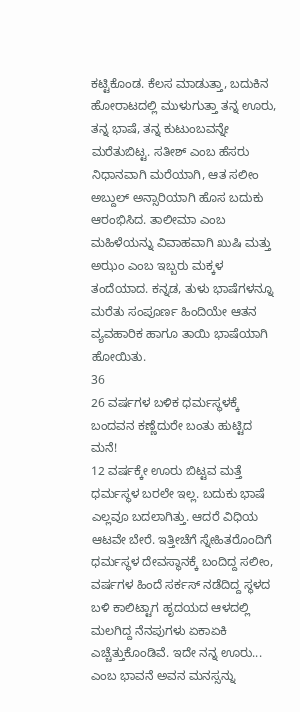ಕಟ್ಟಿಕೊಂಡ. ಕೆಲಸ ಮಾಡುತ್ತಾ, ಬದುಕಿನ ಹೋರಾಟದಲ್ಲಿ ಮುಳುಗುತ್ತಾ ತನ್ನ ಊರು, ತನ್ನ ಭಾಷೆ, ತನ್ನ ಕುಟುಂಬವನ್ನೇ ಮರೆತುಬಿಟ್ಟ. ಸತೀಶ್ ಎಂಬ ಹೆಸರು ನಿಧಾನವಾಗಿ ಮರೆಯಾಗಿ, ಆತ ಸಲೀಂ ಅಬ್ದುಲ್ ಅನ್ಸಾರಿಯಾಗಿ ಹೊಸ ಬದುಕು ಆರಂಭಿಸಿದ. ತಾಲೀಮಾ ಎಂಬ ಮಹಿಳೆಯನ್ನು ವಿವಾಹವಾಗಿ ಖುಷಿ ಮತ್ತು ಅಝಂ ಎಂಬ ಇಬ್ಬರು ಮಕ್ಕಳ ತಂದೆಯಾದ. ಕನ್ನಡ, ತುಳು ಭಾಷೆಗಳನ್ನೂ ಮರೆತು ಸಂಪೂರ್ಣ ಹಿಂದಿಯೇ ಆತನ ವ್ಯವಹಾರಿಕ ಹಾಗೂ ತಾಯಿ ಭಾಷೆಯಾಗಿ ಹೋಯಿತು.
36
26 ವರ್ಷಗಳ ಬಳಿಕ ಧರ್ಮಸ್ಥಳಕ್ಕೆ ಬಂದವನ ಕಣ್ಣೆದುರೇ ಬಂತು ಹುಟ್ಟಿದ ಮನೆ!
12 ವರ್ಷಕ್ಕೇ ಊರು ಬಿಟ್ಟವ ಮತ್ತೆ ಧರ್ಮಸ್ಥಳ ಬರಲೇ ಇಲ್ಲ. ಬದುಕು ಭಾಷೆ ಎಲ್ಲವೂ ಬದಲಾಗಿತ್ತು. ಆದರೆ ವಿಧಿಯ ಆಟವೇ ಬೇರೆ. ಇತ್ತೀಚೆಗೆ ಸ್ನೇಹಿತರೊಂದಿಗೆ ಧರ್ಮಸ್ಥಳ ದೇವಸ್ಥಾನಕ್ಕೆ ಬಂದಿದ್ದ ಸಲೀಂ, ವರ್ಷಗಳ ಹಿಂದೆ ಸರ್ಕಸ್ ನಡೆದಿದ್ದ ಸ್ಥಳದ ಬಳಿ ಕಾಲಿಟ್ಟಾಗ ಹೃದಯದ ಆಳದಲ್ಲಿ ಮಲಗಿದ್ದ ನೆನಪುಗಳು ಏಕಾಏಕಿ ಎಚ್ಚೆತ್ತುಕೊಂಡಿವೆ. ಇದೇ ನನ್ನ ಊರು... ಎಂಬ ಭಾವನೆ ಅವನ ಮನಸ್ಸನ್ನು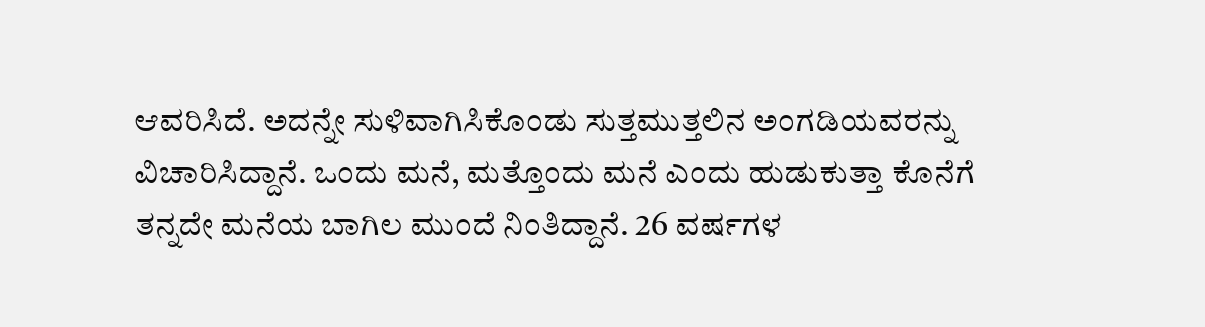ಆವರಿಸಿದೆ. ಅದನ್ನೇ ಸುಳಿವಾಗಿಸಿಕೊಂಡು ಸುತ್ತಮುತ್ತಲಿನ ಅಂಗಡಿಯವರನ್ನು ವಿಚಾರಿಸಿದ್ದಾನೆ. ಒಂದು ಮನೆ, ಮತ್ತೊಂದು ಮನೆ ಎಂದು ಹುಡುಕುತ್ತಾ ಕೊನೆಗೆ ತನ್ನದೇ ಮನೆಯ ಬಾಗಿಲ ಮುಂದೆ ನಿಂತಿದ್ದಾನೆ. 26 ವರ್ಷಗಳ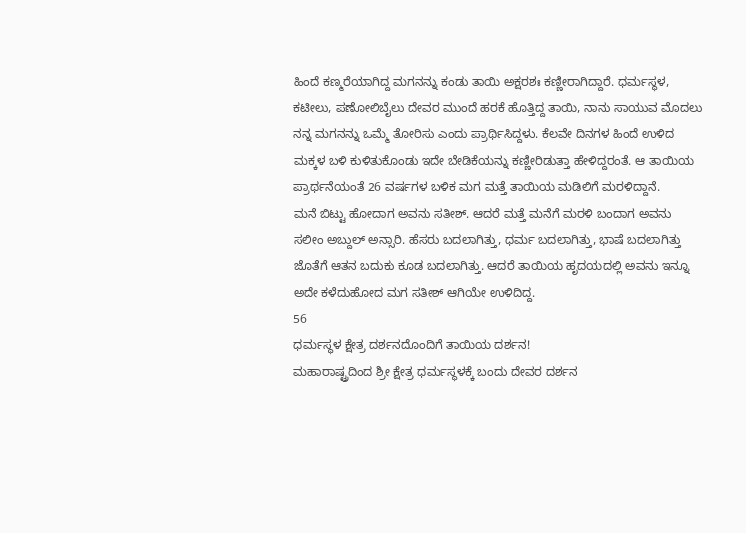ಹಿಂದೆ ಕಣ್ಮರೆಯಾಗಿದ್ದ ಮಗನನ್ನು ಕಂಡು ತಾಯಿ ಅಕ್ಷರಶಃ ಕಣ್ಣೀರಾಗಿದ್ದಾರೆ. ಧರ್ಮಸ್ಥಳ, ಕಟೀಲು, ಪಣೋಲಿಬೈಲು ದೇವರ ಮುಂದೆ ಹರಕೆ ಹೊತ್ತಿದ್ದ ತಾಯಿ, ನಾನು ಸಾಯುವ ಮೊದಲು ನನ್ನ ಮಗನನ್ನು ಒಮ್ಮೆ ತೋರಿಸು ಎಂದು ಪ್ರಾರ್ಥಿಸಿದ್ದಳು. ಕೆಲವೇ ದಿನಗಳ ಹಿಂದೆ ಉಳಿದ ಮಕ್ಕಳ ಬಳಿ ಕುಳಿತುಕೊಂಡು ಇದೇ ಬೇಡಿಕೆಯನ್ನು ಕಣ್ಣೀರಿಡುತ್ತಾ ಹೇಳಿದ್ದರಂತೆ. ಆ ತಾಯಿಯ ಪ್ರಾರ್ಥನೆಯಂತೆ 26 ವರ್ಷಗಳ ಬಳಿಕ ಮಗ ಮತ್ತೆ ತಾಯಿಯ ಮಡಿಲಿಗೆ ಮರಳಿದ್ದಾನೆ.
ಮನೆ ಬಿಟ್ಟು ಹೋದಾಗ ಅವನು ಸತೀಶ್. ಆದರೆ ಮತ್ತೆ ಮನೆಗೆ ಮರಳಿ ಬಂದಾಗ ಅವನು ಸಲೀಂ ಅಬ್ದುಲ್ ಅನ್ಸಾರಿ. ಹೆಸರು ಬದಲಾಗಿತ್ತು, ಧರ್ಮ ಬದಲಾಗಿತ್ತು, ಭಾಷೆ ಬದಲಾಗಿತ್ತು ಜೊತೆಗೆ ಆತನ ಬದುಕು ಕೂಡ ಬದಲಾಗಿತ್ತು. ಆದರೆ ತಾಯಿಯ ಹೃದಯದಲ್ಲಿ ಅವನು ಇನ್ನೂ ಅದೇ ಕಳೆದುಹೋದ ಮಗ ಸತೀಶ್ ಆಗಿಯೇ ಉಳಿದಿದ್ದ.
56
ಧರ್ಮಸ್ಥಳ ಕ್ಷೇತ್ರ ದರ್ಶನದೊಂದಿಗೆ ತಾಯಿಯ ದರ್ಶನ!
ಮಹಾರಾಷ್ಟ್ರದಿಂದ ಶ್ರೀ ಕ್ಷೇತ್ರ ಧರ್ಮಸ್ಥಳಕ್ಕೆ ಬಂದು ದೇವರ ದರ್ಶನ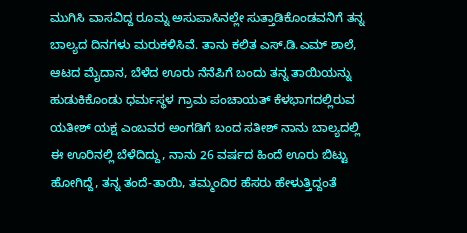ಮುಗಿಸಿ ವಾಸವಿದ್ದ ರೂಮ್ನ ಅಸುಪಾಸಿನಲ್ಲೇ ಸುತ್ತಾಡಿಕೊಂಡವನಿಗೆ ತನ್ನ ಬಾಲ್ಯದ ದಿನಗಳು ಮರುಕಳಿಸಿವೆ. ತಾನು ಕಲಿತ ಎಸ್.ಡಿ.ಎಮ್ ಶಾಲೆ, ಆಟದ ಮೈದಾನ, ಬೆಳೆದ ಊರು ನೆನೆಪಿಗೆ ಬಂದು ತನ್ನ ತಾಯಿಯನ್ನು ಹುಡುಕಿಕೊಂಡು ಧರ್ಮಸ್ಥಳ ಗ್ರಾಮ ಪಂಚಾಯತ್ ಕೆಳಭಾಗದಲ್ಲಿರುವ ಯತೀಶ್ ಯಕ್ಷ ಎಂಬವರ ಅಂಗಡಿಗೆ ಬಂದ ಸತೀಶ್ ನಾನು ಬಾಲ್ಯದಲ್ಲಿ ಈ ಊರಿನಲ್ಲಿ ಬೆಳೆದಿದ್ದು, ನಾನು 26 ವರ್ಷದ ಹಿಂದೆ ಊರು ಬಿಟ್ಟು ಹೋಗಿದ್ದೆ, ತನ್ನ ತಂದೆ-ತಾಯಿ, ತಮ್ಮಂದಿರ ಹೆಸರು ಹೇಳುತ್ತಿದ್ದಂತೆ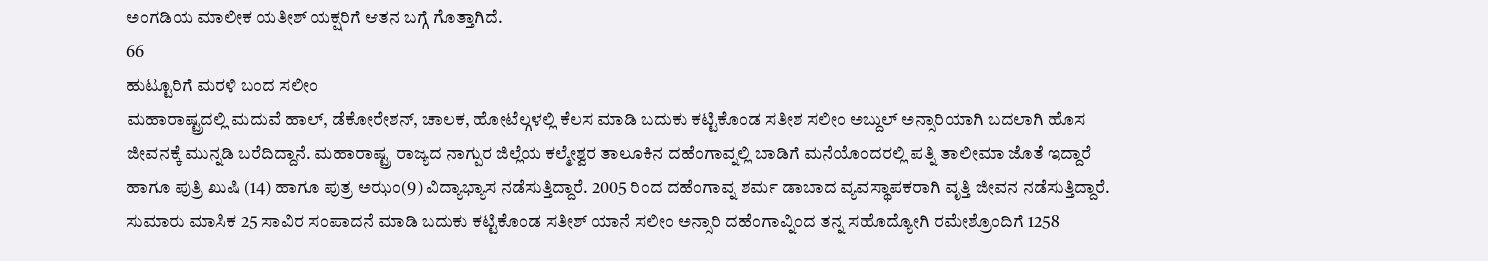ಅಂಗಡಿಯ ಮಾಲೀಕ ಯತೀಶ್ ಯಕ್ಷರಿಗೆ ಆತನ ಬಗ್ಗೆ ಗೊತ್ತಾಗಿದೆ.
66
ಹುಟ್ಟೂರಿಗೆ ಮರಳಿ ಬಂದ ಸಲೀಂ
ಮಹಾರಾಷ್ಟ್ರದಲ್ಲಿ ಮದುವೆ ಹಾಲ್, ಡೆಕೋರೇಶನ್, ಚಾಲಕ, ಹೋಟೆಲ್ಗಳಲ್ಲಿ ಕೆಲಸ ಮಾಡಿ ಬದುಕು ಕಟ್ಟಿಕೊಂಡ ಸತೀಶ ಸಲೀಂ ಅಬ್ದುಲ್ ಅನ್ಸಾರಿಯಾಗಿ ಬದಲಾಗಿ ಹೊಸ ಜೀವನಕ್ಕೆ ಮುನ್ನಡಿ ಬರೆದಿದ್ದಾನೆ. ಮಹಾರಾಷ್ಟ್ರ ರಾಜ್ಯದ ನಾಗ್ಪುರ ಜಿಲ್ಲೆಯ ಕಲ್ಮೇಶ್ವರ ತಾಲೂಕಿನ ದಹೆಂಗಾವ್ನಲ್ಲಿ ಬಾಡಿಗೆ ಮನೆಯೊಂದರಲ್ಲಿ ಪತ್ನಿ ತಾಲೀಮಾ ಜೊತೆ ಇದ್ದಾರೆ ಹಾಗೂ ಪುತ್ರಿ ಖುಷಿ (14) ಹಾಗೂ ಪುತ್ರ ಅಝಂ(9) ವಿದ್ಯಾಭ್ಯಾಸ ನಡೆಸುತ್ತಿದ್ದಾರೆ. 2005 ರಿಂದ ದಹೆಂಗಾವ್ನ ಶರ್ಮ ಡಾಬಾದ ವ್ಯವಸ್ಥಾಪಕರಾಗಿ ವೃತ್ತಿ ಜೀವನ ನಡೆಸುತ್ತಿದ್ದಾರೆ. ಸುಮಾರು ಮಾಸಿಕ 25 ಸಾವಿರ ಸಂಪಾದನೆ ಮಾಡಿ ಬದುಕು ಕಟ್ಟಿಕೊಂಡ ಸತೀಶ್ ಯಾನೆ ಸಲೀಂ ಅನ್ಸಾರಿ ದಹೆಂಗಾವ್ನಿಂದ ತನ್ನ ಸಹೊದ್ಯೋಗಿ ರಮೇಶ್ರೊಂದಿಗೆ 1258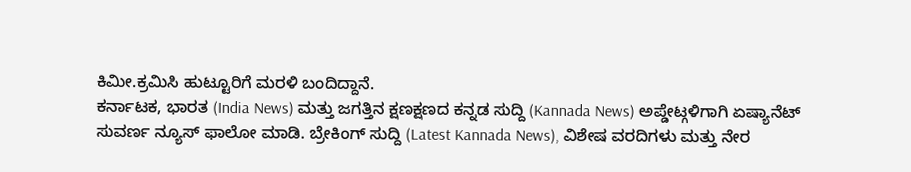ಕಿಮೀ.ಕ್ರಮಿಸಿ ಹುಟ್ಟೂರಿಗೆ ಮರಳಿ ಬಂದಿದ್ದಾನೆ.
ಕರ್ನಾಟಕ, ಭಾರತ (India News) ಮತ್ತು ಜಗತ್ತಿನ ಕ್ಷಣಕ್ಷಣದ ಕನ್ನಡ ಸುದ್ದಿ (Kannada News) ಅಪ್ಡೇಟ್ಗಳಿಗಾಗಿ ಏಷ್ಯಾನೆಟ್ ಸುವರ್ಣ ನ್ಯೂಸ್ ಫಾಲೋ ಮಾಡಿ. ಬ್ರೇಕಿಂಗ್ ಸುದ್ದಿ (Latest Kannada News), ವಿಶೇಷ ವರದಿಗಳು ಮತ್ತು ನೇರ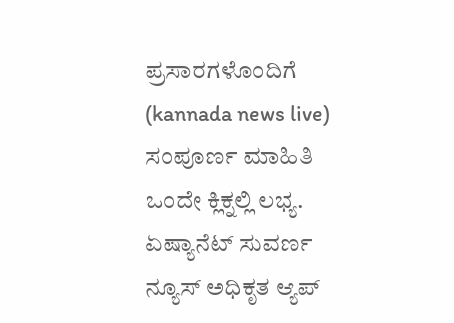ಪ್ರಸಾರಗಳೊಂದಿಗೆ (kannada news live) ಸಂಪೂರ್ಣ ಮಾಹಿತಿ ಒಂದೇ ಕ್ಲಿಕ್ನಲ್ಲಿ ಲಭ್ಯ. ಏಷ್ಯಾನೆಟ್ ಸುವರ್ಣ ನ್ಯೂಸ್ ಅಧಿಕೃತ ಆ್ಯಪ್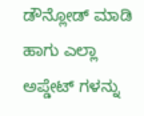ಡೌನ್ಲೋಡ್ ಮಾಡಿ ಹಾಗು ಎಲ್ಲಾ ಅಪ್ಡೇಟ್ ಗಳನ್ನು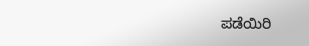ಪಡೆಯಿರಿ